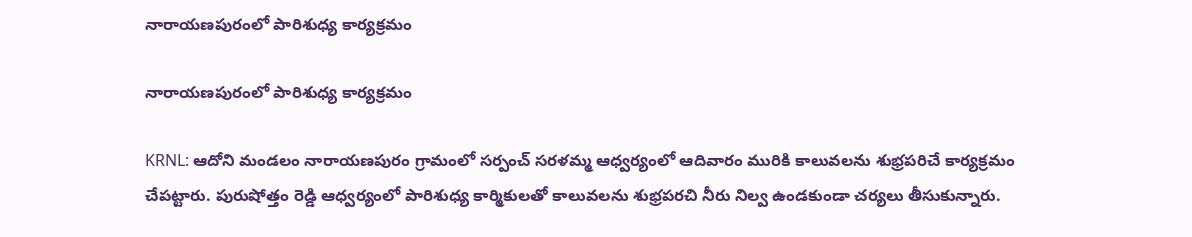నారాయణపురంలో పారిశుధ్య కార్యక్రమం

నారాయణపురంలో పారిశుధ్య కార్యక్రమం

KRNL: ఆదోని మండలం నారాయణపురం గ్రామంలో సర్పంచ్ సరళమ్మ ఆధ్వర్యంలో ఆదివారం మురికి కాలువలను శుభ్రపరిచే కార్యక్రమం చేపట్టారు. పురుషోత్తం రెడ్డి ఆధ్వర్యంలో పారిశుధ్య కార్మికులతో కాలువలను శుభ్రపరచి నీరు నిల్వ ఉండకుండా చర్యలు తీసుకున్నారు.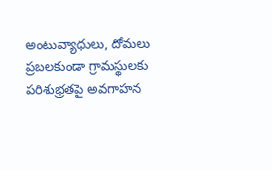అంటువ్యాధులు, దోమలు ప్రబలకుండా గ్రామస్థులకు పరిశుభ్రతపై అవగాహన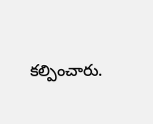కల్పించారు.